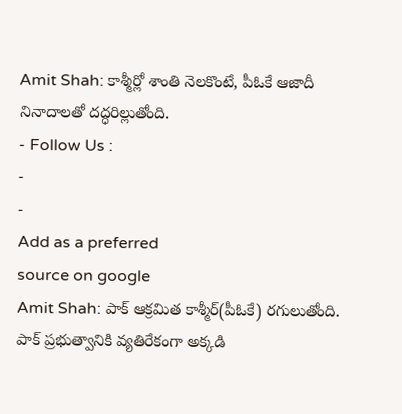Amit Shah: కాశ్మీర్లో శాంతి నెలకొంటే, పీఓకే ఆజాదీ నినాదాలతో దద్ధరిల్లుతోంది.
- Follow Us :
-
-
Add as a preferred
source on google
Amit Shah: పాక్ ఆక్రమిత కాశ్మీర్(పీఓకే) రగులుతోంది. పాక్ ప్రభుత్వానికి వ్యతిరేకంగా అక్కడి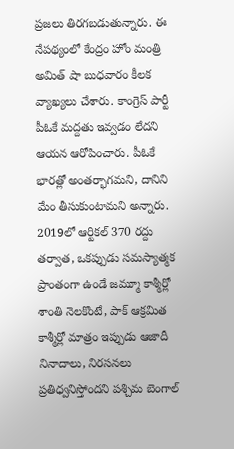ప్రజలు తిరగబడుతున్నారు. ఈ నేపథ్యంలో కేంద్రం హోం మంత్రి అమిత్ షా బుధవారం కీలక వ్యాఖ్యలు చేశారు. కాంగ్రెస్ పార్టీ పీఓకే మద్దతు ఇవ్వడం లేదని ఆయన ఆరోపించారు. పీఓకే భారత్లో అంతర్భాగమని, దానిని మేం తీసుకుంటామని అన్నారు. 2019లో ఆర్టికల్ 370 రద్దు తర్వాత, ఒకప్పుడు సమస్యాత్మక ప్రాంతంగా ఉండే జమ్మూ కాశ్మీర్లో శాంతి నెలకొంటే, పాక్ ఆక్రమిత కాశ్మీర్లో మాత్రం ఇప్పుడు ఆజాదీ నినాదాలు, నిరసనలు ప్రతిధ్వనిస్తోందని పశ్చిమ బెంగాల్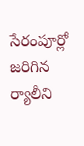సేరంపూర్లో జరిగిన ర్యాలీని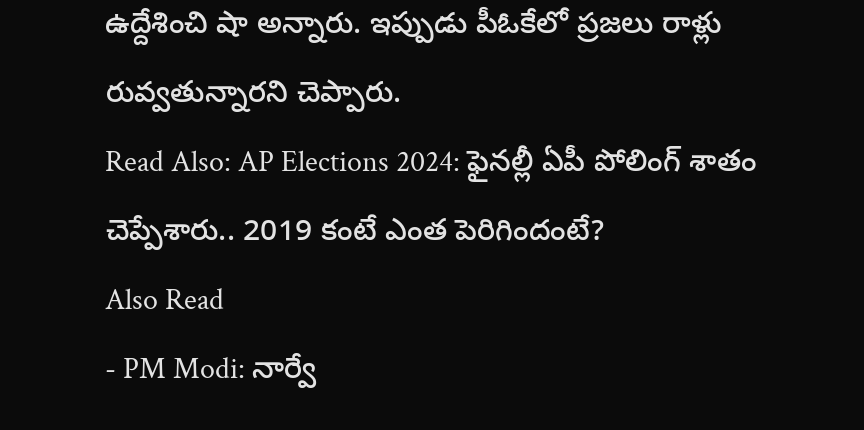ఉద్దేశించి షా అన్నారు. ఇప్పుడు పీఓకేలో ప్రజలు రాళ్లు రువ్వతున్నారని చెప్పారు.
Read Also: AP Elections 2024: ఫైనల్లీ ఏపీ పోలింగ్ శాతం చెప్పేశారు.. 2019 కంటే ఎంత పెరిగిందంటే?
Also Read
- PM Modi: నార్వే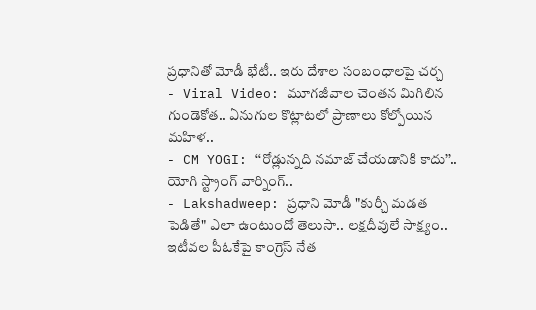ప్రధానితో మోడీ భేటీ.. ఇరు దేశాల సంబంధాలపై చర్చ
- Viral Video: మూగజీవాల చెంతన మిగిలిన గుండెకోత.. ఏనుగుల కొట్లాటలో ప్రాణాలు కోల్పోయిన మహిళ..
- CM YOGI: ‘‘రోడ్లున్నది నమాజ్ చేయడానికి కాదు’’.. యోగి స్ట్రాంగ్ వార్నింగ్..
- Lakshadweep: ప్రధాని మోడీ "కుర్చీ మడత పెడితే" ఎలా ఉంటుందో తెలుసా.. లక్షదీవులే సాక్ష్యం..
ఇటీవల పీఓకేపై కాంగ్రెస్ నేత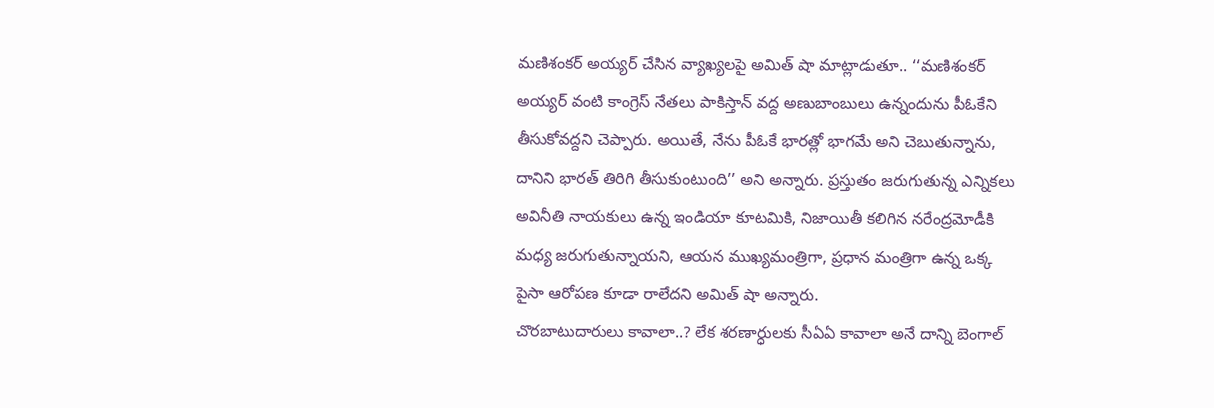మణిశంకర్ అయ్యర్ చేసిన వ్యాఖ్యలపై అమిత్ షా మాట్లాడుతూ.. ‘‘మణిశంకర్ అయ్యర్ వంటి కాంగ్రెస్ నేతలు పాకిస్తాన్ వద్ద అణుబాంబులు ఉన్నందును పీఓకేని తీసుకోవద్దని చెప్పారు. అయితే, నేను పీఓకే భారత్లో భాగమే అని చెబుతున్నాను, దానిని భారత్ తిరిగి తీసుకుంటుంది’’ అని అన్నారు. ప్రస్తుతం జరుగుతున్న ఎన్నికలు అవినీతి నాయకులు ఉన్న ఇండియా కూటమికి, నిజాయితీ కలిగిన నరేంద్రమోడీకి మధ్య జరుగుతున్నాయని, ఆయన ముఖ్యమంత్రిగా, ప్రధాన మంత్రిగా ఉన్న ఒక్క పైసా ఆరోపణ కూడా రాలేదని అమిత్ షా అన్నారు.
చొరబాటుదారులు కావాలా..? లేక శరణార్ధులకు సీఏఏ కావాలా అనే దాన్ని బెంగాల్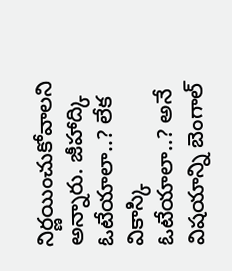నిర్ణయించుకోవాలని అన్నారు. జీహాద్కి ఓటేయాలా..? లేక వికాస్కి ఓటేయాలా..? అనే విషయాన్ని బెంగాల్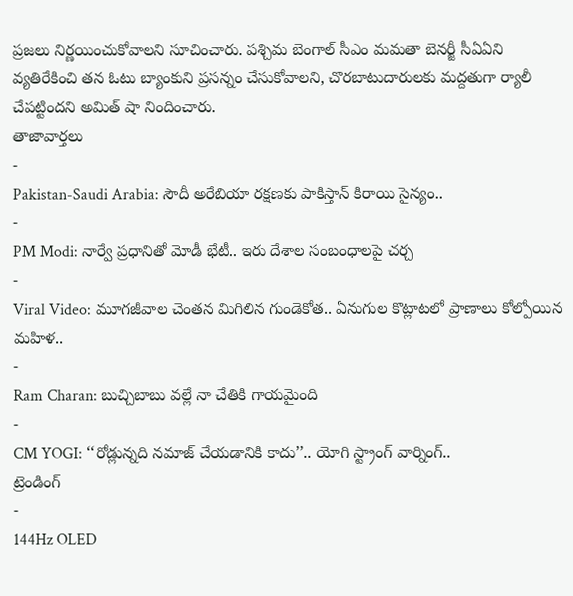ప్రజలు నిర్ణయించుకోవాలని సూచించారు. పశ్చిమ బెంగాల్ సీఎం మమతా బెనర్జీ సీఏఏని వ్యతిరేకించి తన ఓటు బ్యాంకుని ప్రసన్నం చేసుకోవాలని, చొరబాటుదారులకు మద్దతుగా ర్యాలీ చేపట్టిందని అమిత్ షా నిందించారు.
తాజావార్తలు
-
Pakistan-Saudi Arabia: సౌదీ అరేబియా రక్షణకు పాకిస్తాన్ కిరాయి సైన్యం..
-
PM Modi: నార్వే ప్రధానితో మోడీ భేటీ.. ఇరు దేశాల సంబంధాలపై చర్చ
-
Viral Video: మూగజీవాల చెంతన మిగిలిన గుండెకోత.. ఏనుగుల కొట్లాటలో ప్రాణాలు కోల్పోయిన మహిళ..
-
Ram Charan: బుచ్చిబాబు వల్లే నా చేతికి గాయమైంది
-
CM YOGI: ‘‘రోడ్లున్నది నమాజ్ చేయడానికి కాదు’’.. యోగి స్ట్రాంగ్ వార్నింగ్..
ట్రెండింగ్
-
144Hz OLED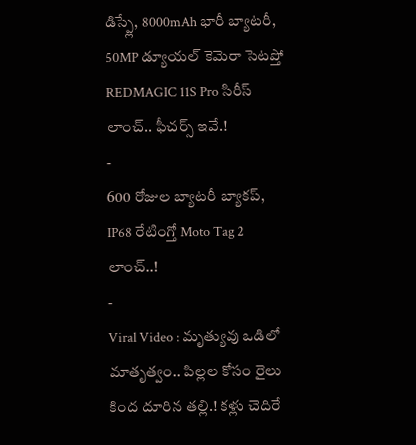డిస్ప్లే, 8000mAh భారీ బ్యాటరీ, 50MP డ్యూయల్ కెమెరా సెటప్తో REDMAGIC 11S Pro సిరీస్ లాంచ్.. ఫీచర్స్ ఇవే.!
-
600 రోజుల బ్యాటరీ బ్యాకప్, IP68 రేటింగ్తో Moto Tag 2 లాంచ్..!
-
Viral Video : మృత్యువు ఒడిలో మాతృత్వం.. పిల్లల కోసం రైలు కింద దూరిన తల్లి.! కళ్లు చెదిరే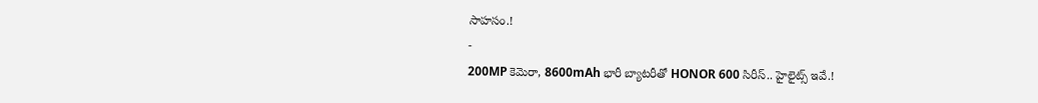సాహసం.!
-
200MP కెమెరా, 8600mAh భారీ బ్యాటరీతో HONOR 600 సిరీస్.. హైలైట్స్ ఇవే.!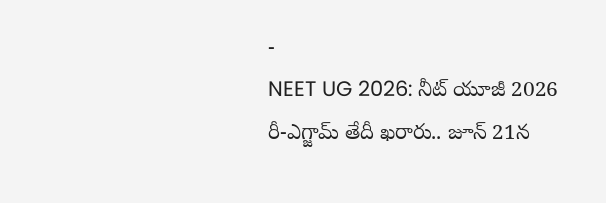-
NEET UG 2026: నీట్ యూజీ 2026 రీ-ఎగ్జామ్ తేదీ ఖరారు.. జూన్ 21న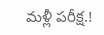మళ్లీ పరీక్ష.!